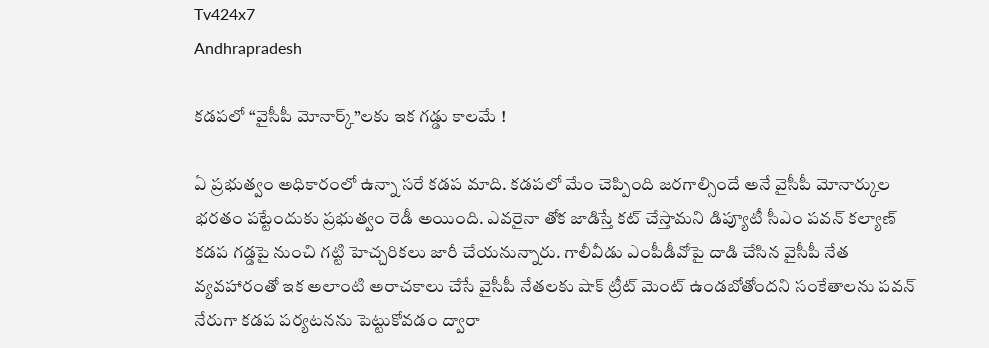Tv424x7
Andhrapradesh

కడపలో “వైసీపీ మోనార్క్‌”లకు ఇక గడ్డు కాలమే !

ఏ ప్రభుత్వం అధికారంలో ఉన్నా సరే కడప మాది. కడపలో మేం చెప్పింది జరగాల్సిందే అనే వైసీపీ మోనార్కుల భరతం పట్టేందుకు ప్రభుత్వం రెడీ అయింది. ఎవరైనా తోక జాడిస్తే కట్ చేస్తామని డిప్యూటీ సీఎం పవన్ కల్యాణ్ కడప గడ్డపై నుంచి గట్టి హెచ్చరికలు జారీ చేయనున్నారు. గాలీవీడు ఎంపీడీవోపై దాడి చేసిన వైసీపీ నేత వ్యవహారంతో ఇక అలాంటి అరాచకాలు చేసే వైసీపీ నేతలకు షాక్ ట్రీట్ మెంట్ ఉండబోతోందని సంకేతాలను పవన్ నేరుగా కడప పర్యటనను పెట్టుకోవడం ద్వారా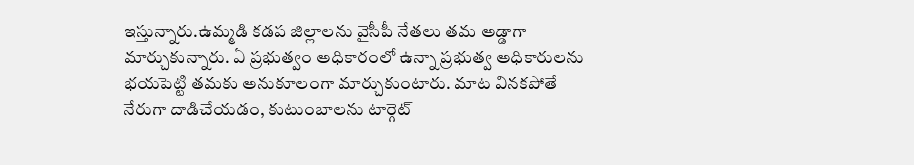ఇస్తున్నారు.ఉమ్మడి కడప జిల్లాలను వైసీపీ నేతలు తమ అడ్డాగా మార్చుకున్నారు. ఏ ప్రభుత్వం అధికారంలో ఉన్నా ప్రభుత్వ అధికారులను భయపెట్టి తమకు అనుకూలంగా మార్చుకుంటారు. మాట వినకపోతే నేరుగా దాడిచేయడం, కుటుంబాలను టార్గెట్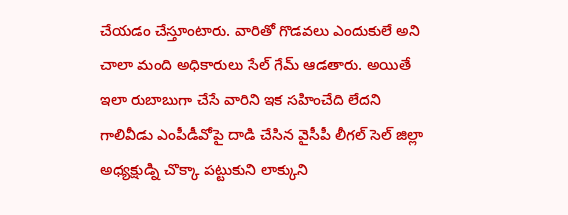చేయడం చేస్తూంటారు. వారితో గొడవలు ఎందుకులే అని చాలా మంది అధికారులు సేల్ గేమ్ ఆడతారు. అయితే ఇలా రుబాబుగా చేసే వారిని ఇక సహించేది లేదని గాలివీడు ఎంపీడీవోపై దాడి చేసిన వైసీపీ లీగల్ సెల్ జిల్లా అధ్యక్షుడ్ని చొక్కా పట్టుకుని లాక్కుని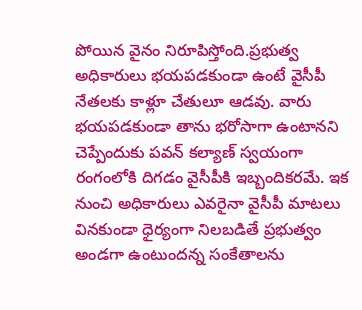పోయిన వైనం నిరూపిస్తోంది.ప్రభుత్వ అధికారులు భయపడకుండా ఉంటే వైసీపీ నేతలకు కాళ్లూ చేతులూ ఆడవు. వారు భయపడకుండా తాను భరోసాగా ఉంటానని చెప్పేందుకు పవన్ కల్యాణ్ స్వయంగా రంగంలోకి దిగడం వైసీపీకి ఇబ్బందికరమే. ఇక నుంచి అధికారులు ఎవరైనా వైసీపీ మాటలు వినకుండా ధైర్యంగా నిలబడితే ప్రభుత్వం అండగా ఉంటుందన్న సంకేతాలను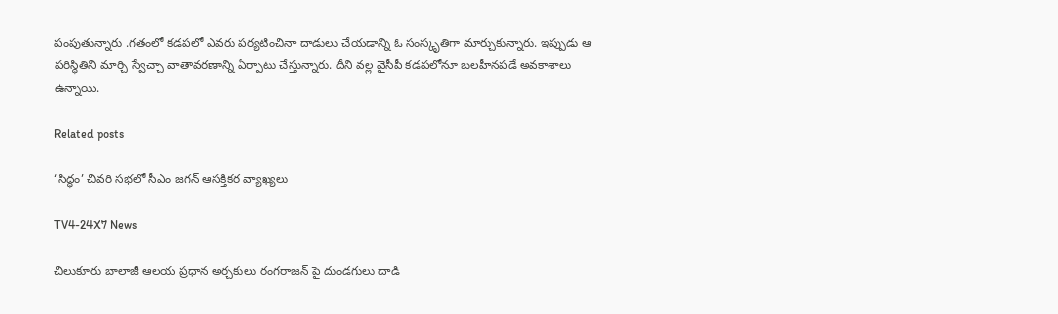పంపుతున్నారు .గతంలో కడపలో ఎవరు పర్యటించినా దాడులు చేయడాన్ని ఓ సంస్కృతిగా మార్చుకున్నారు. ఇప్పుడు ఆ పరిస్థితిని మార్చి స్వేచ్చా వాతావరణాన్ని ఏర్పాటు చేస్తున్నారు. దీని వల్ల వైసీపీ కడపలోనూ బలహీనపడే అవకాశాలు ఉన్నాయి.

Related posts

‘సిద్ధం’ చివరి సభలో సీఎం జగన్ ఆసక్తికర వ్యాఖ్యలు

TV4-24X7 News

చిలుకూరు బాలాజీ ఆలయ ప్రధాన అర్చకులు రంగరాజన్ పై దుండగులు దాడి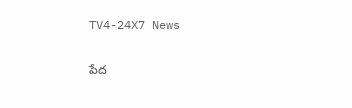TV4-24X7 News

పేద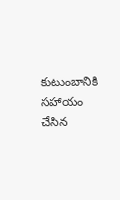కుటుంబానికి సహాయం చేసిన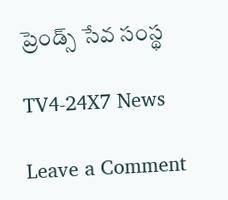ప్రెండ్స్ సేవ సంస్థ

TV4-24X7 News

Leave a Comment